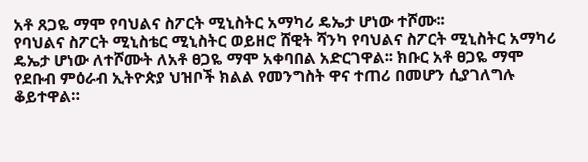አቶ ጸጋዬ ማሞ የባህልና ስፖርት ሚኒስትር አማካሪ ዴኤታ ሆነው ተሾሙ፡፡
የባህልና ስፖርት ሚኒስቴር ሚኒስትር ወይዘሮ ሸዊት ሻንካ የባህልና ስፖርት ሚኒስትር አማካሪ ዴኤታ ሆነው ለተሾሙት ለአቶ ፀጋዬ ማሞ አቀባበል አድርገዋል፡፡ ክቡር አቶ ፀጋዬ ማሞ የደቡብ ምዕራብ ኢትዮጵያ ህዝቦች ክልል የመንግስት ዋና ተጠሪ በመሆን ሲያገለግሉ ቆይተዋል።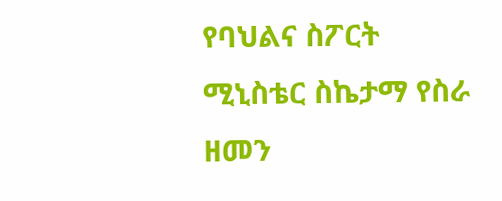የባህልና ስፖርት ሚኒስቴር ስኬታማ የስራ ዘመን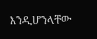እንዲሆንላቸው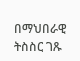በማህበራዊ ትስስር ገጹ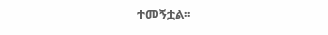ተመኝቷል፡፡